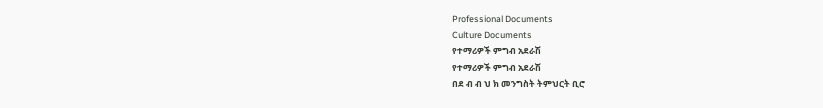Professional Documents
Culture Documents
የተማሪዎች ምግብ አደራሽ
የተማሪዎች ምግብ አደራሽ
በደ ብ ብ ህ ክ መንግስት ትምህርት ቢሮ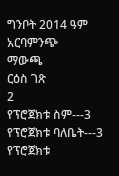ግንቦት 2014 ዓም
አርባምንጭ
ማውጫ
ርዕስ ገጽ
2
የፕሮጀክቱ ስም---3
የፕሮጀክቱ ባለቤት---3
የፕሮጀክቱ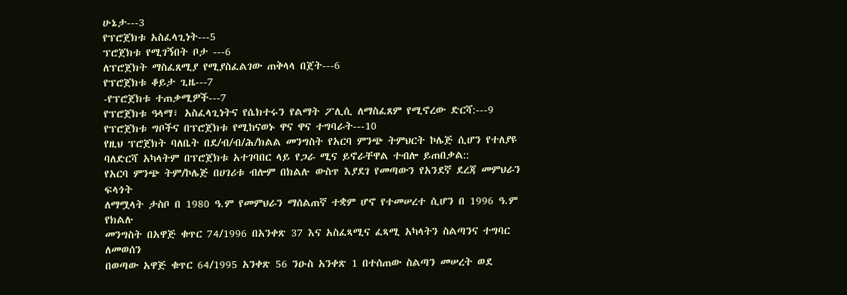ሁኔታ---3
የፕሮጀክቱ አስፈላጊነት---5
ፕሮጀክቱ የሚገኝበት ቦታ ---6
ለፕሮጀክት ማስፈጸሚያ የሚያስፈልገው ጠቅላላ በጀት---6
የፕሮጀክቱ ቆይታ ጊዜ---7
-የፕሮጀክቱ ተጠቃሚዎች---7
የፕሮጀክቱ ዓላማ፣ አስፈላጊነትና የሴክተሩን የልማት ፖሊሲ ለማስፈጸም የሚኖረው ድርሻ:---9
የፕሮጀክቱ ግቦችና በፕሮጀክቱ የሚከናወኑ ዋና ዋና ተግባራት---10
የዚህ ፕሮጀክት ባለቤት በደ/ብ/ብ/ሕ/ክልል መንግስት የአርባ ምንጭ ትምህርት ኮሌጅ ሲሆን የተለያዩ
ባለድርሻ አካላትም በፕሮጀክቱ አተገባበር ላይ የጋራ ሚና ይኖራቸዋል ተብሎ ይጠበቃል::
የአርባ ምንጭ ትም/ኮሌጅ በሀገሪቱ ብሎም በክልሉ ውስጥ እያደገ የመጣውን የአንደኛ ደረጃ መምህራን ፍላጎት
ለማሟላት ታስቦ በ 1980 ዓ.ም የመምህራን ማሰልጠኛ ተቋም ሆኖ የተመሠረተ ሲሆን በ 1996 ዓ.ም የክልሉ
መንግስት በአዋጅ ቁጥር 74/1996 በአንቀጽ 37 እና አስፈጻሚና ፈጻሚ አካላትን ስልጣንና ተግባር ለመወሰን
በወጣው አዋጅ ቁጥር 64/1995 አንቀጽ 56 ንዑስ አንቀጽ 1 በተሰጠው ስልጣን መሠረት ወደ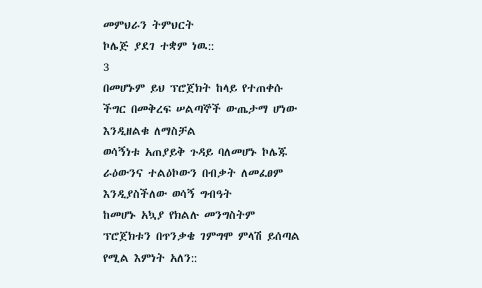መምህራን ትምህርት
ኮሌጅ ያደገ ተቋም ነዉ::
3
በመሆኑም ይህ ፕሮጀክት ከላይ የተጠቀሱ ችግር በመቅረፍ ሠልጣኞች ውጤታማ ሆነው እንዲዘልቁ ለማስቻል
ወሳኝነቱ አጠያይቅ ጉዳይ ባለመሆኑ ኮሌጁ ራዕውንና ተልዕኮውን በብቃት ለመፈፀም እንዲያስችለው ወሳኝ ግብዓት
ከመሆኑ አኳያ የክልሉ መንግስትም ፕሮጀክቱን በጥንቃቄ ገምግሞ ምላሽ ይሰጣል የሚል እምነት አለን::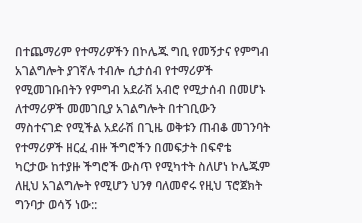በተጨማሪም የተማሪዎችን በኮሌጁ ግቢ የመኝታና የምግብ አገልግሎት ያገኛሉ ተብሎ ሲታሰብ የተማሪዎች
የሚመገቡበትን የምግብ አደራሽ አብሮ የሚታሰብ በመሆኑ ለተማሪዎች መመገቢያ አገልግሎት በተገቢውን
ማስተናገድ የሚችል አደራሽ በጊዜ ወቅቱን ጠብቆ መገንባት የተማሪዎች ዘርፈ ብዙ ችግሮችን በመፍታት በፍኖቴ
ካርታው ከተያዙ ችግሮች ውስጥ የሚካተት ስለሆነ ኮሌጁም ለዚህ አገልግሎት የሚሆን ህንፃ ባለመኖሩ የዚህ ፕሮጀክት
ግንባታ ወሳኝ ነው::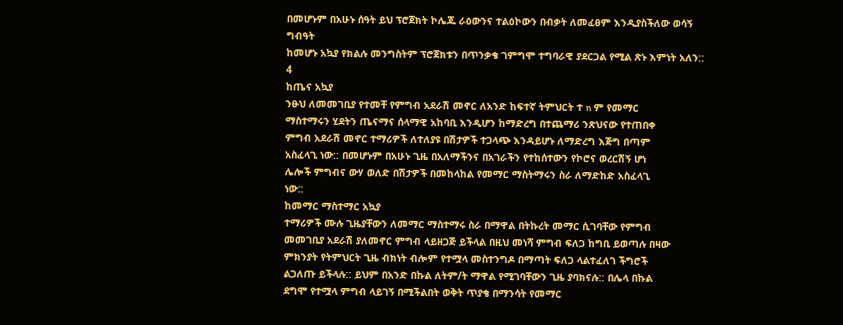በመሆኑም በአሁኑ ሰዓት ይህ ፕሮጀክት ኮሌጁ ራዕውንና ተልዕኮውን በብቃት ለመፈፀም እንዲያስችለው ወሳኝ ግብዓት
ከመሆኑ አኳያ የክልሉ መንግስትም ፕሮጀክቱን በጥንቃቄ ገምግሞ ተግባራዊ ያደርጋል የሚል ጽኑ እምነት አለን::
4
ከጤና አኳያ
ንፁህ ለመመገቢያ የተመቸ የምግብ አደራሽ መኖር ለአንድ ከፍተኛ ትምህርት ተ n ም የመማር
ማስተማሩን ሂደትን ጤናማና ሰላማዊ አከባቢ እንዲሆን ከማድረግ በተጨማሪ ንጽህናው የተጠበቀ
ምግብ አደራሽ መኖር ተማሪዎች ለተለያዩ በሽታዎች ተጋላጭ እንዳይሆኑ ለማድረግ እጅግ በጣም
አስፈላጊ ነው:: በመሆኑም በአሁኑ ጊዜ በአለማችንና በአገራችን የተከሰተውን የኮሮና ወረርሽኝ ሆነ
ሌሎች ምግብና ውሃ ወለድ በሽታዎች በመከላከል የመማር ማስትማሩን ስራ ለማድከድ አስፈላጊ
ነው::
ከመማር ማስተማር አኳያ
ተማሪዎች ሙሉ ጊዜያቸውን ለመማር ማስተማሩ ስራ በማዋል በትኩረት መማር ሲገባቸው የምግብ
መመገቢያ አደራሽ ያለመኖር ምግብ ላይዘጋጅ ይችላል በዚህ መነሻ ምግብ ፍለጋ ከግቢ ይወጣሉ በዛው
ምክንያት የትምህርት ጊዜ ብክነት ብሎም የተሟላ መስተንግዶ በማጣት ፍለጋ ላልተፈለገ ችግሮች
ልጋለጡ ይችላሉ:: ይህም በአንድ በኩል ለትም/ት ማዋል የሚገባቸውን ጊዜ ያባክናሉ:: በሌላ በኩል
ደግሞ የተሟላ ምግብ ላይገኝ በሚችልበት ወቅት ጥያቄ በማንሳት የመማር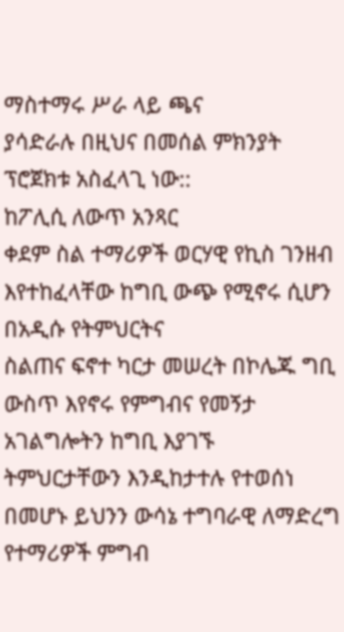ማስተማሩ ሥራ ላይ ጫና
ያሳድራሉ በዚህና በመሰል ምክንያት ፕሮጀክቱ አስፈላጊ ነው::
ከፖሊሲ ለውጥ አንጻር
ቀደም ስል ተማሪዎች ወርሃዊ የኪስ ገንዘብ እየተከፈላቸው ከግቢ ውጭ የሚኖሩ ሲሆን በአዲሱ የትምህርትና
ስልጠና ፍኖተ ካርታ መሠረት በኮሌጁ ግቢ ውስጥ እየኖሩ የምግብና የመኝታ አገልግሎትን ከግቢ እያገኙ
ትምህርታቸውን እንዲከታተሉ የተወሰነ በመሆኑ ይህንን ውሳኔ ተግባራዊ ለማድረግ የተማሪዎች ምግብ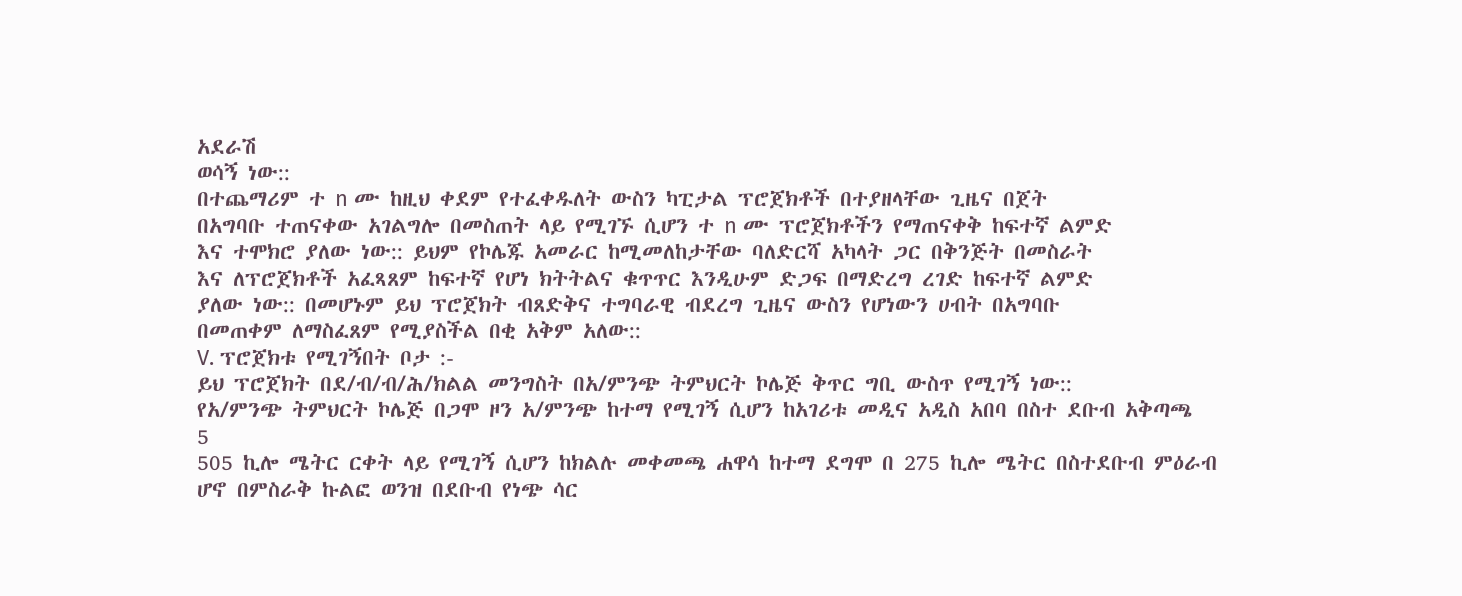አደራሽ
ወሳኝ ነው::
በተጨማሪም ተ n ሙ ከዚህ ቀደም የተፈቀዱለት ውስን ካፒታል ፕሮጀክቶች በተያዘላቸው ጊዜና በጀት
በአግባቡ ተጠናቀው አገልግሎ በመስጠት ላይ የሚገኙ ሲሆን ተ n ሙ ፕሮጀክቶችን የማጠናቀቅ ከፍተኛ ልምድ
እና ተሞክሮ ያለው ነው:: ይህም የኮሌጁ አመራር ከሚመለከታቸው ባለድርሻ አካላት ጋር በቅንጅት በመስራት
እና ለፕሮጀክቶች አፈጻጸም ከፍተኛ የሆነ ክትትልና ቁጥጥር እንዲሁም ድጋፍ በማድረግ ረገድ ከፍተኛ ልምድ
ያለው ነው:: በመሆኑም ይህ ፕሮጀክት ብጸድቅና ተግባራዊ ብደረግ ጊዜና ውስን የሆነውን ሀብት በአግባቡ
በመጠቀም ለማስፈጸም የሚያስችል በቂ አቅም አለው::
V. ፕሮጀክቱ የሚገኝበት ቦታ :-
ይህ ፕሮጀክት በደ/ብ/ብ/ሕ/ክልል መንግስት በአ/ምንጭ ትምህርት ኮሌጅ ቅጥር ግቢ ውስጥ የሚገኝ ነው::
የአ/ምንጭ ትምህርት ኮሌጅ በጋሞ ዞን አ/ምንጭ ከተማ የሚገኝ ሲሆን ከአገሪቱ መዲና አዲስ አበባ በስተ ደቡብ አቅጣጫ
5
505 ኪሎ ሜትር ርቀት ላይ የሚገኝ ሲሆን ከክልሉ መቀመጫ ሐዋሳ ከተማ ደግሞ በ 275 ኪሎ ሜትር በስተደቡብ ምዕራብ
ሆኖ በምስራቅ ኩልፎ ወንዝ በደቡብ የነጭ ሳር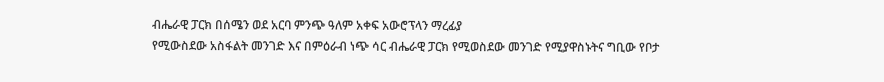ብሔራዊ ፓርክ በሰሜን ወደ አርባ ምንጭ ዓለም አቀፍ አውሮፕላን ማረፊያ
የሚውስደው አስፋልት መንገድ እና በምዕራብ ነጭ ሳር ብሔራዊ ፓርክ የሚወስደው መንገድ የሚያዋስኑትና ግቢው የቦታ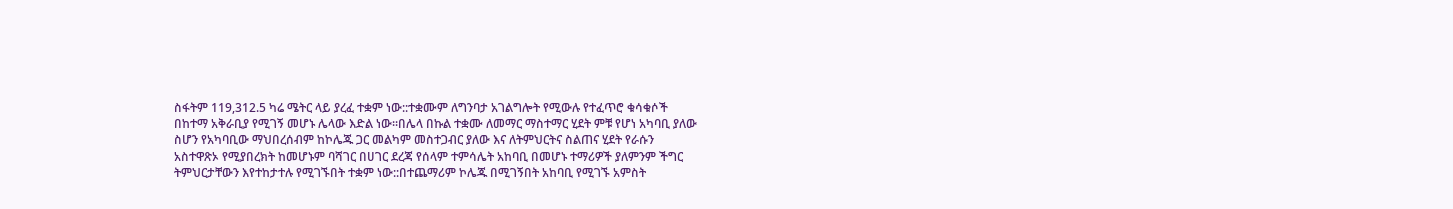ስፋትም 119,312.5 ካሬ ሜትር ላይ ያረፈ ተቋም ነው::ተቋሙም ለግንባታ አገልግሎት የሚውሉ የተፈጥሮ ቁሳቁሶች
በከተማ አቅራቢያ የሚገኝ መሆኑ ሌላው እድል ነው፡፡በሌላ በኩል ተቋሙ ለመማር ማስተማር ሂደት ምቹ የሆነ አካባቢ ያለው
ስሆን የአካባቢው ማህበረሰብም ከኮሌጁ ጋር መልካም መስተጋብር ያለው እና ለትምህርትና ስልጠና ሂደት የራሱን
አስተዋጽኦ የሚያበረክት ከመሆኑም ባሻገር በሀገር ደረጃ የሰላም ተምሳሌት አከባቢ በመሆኑ ተማሪዎች ያለምንም ችግር
ትምህርታቸውን እየተከታተሉ የሚገኙበት ተቋም ነው::በተጨማሪም ኮሌጁ በሚገኝበት አከባቢ የሚገኙ አምስት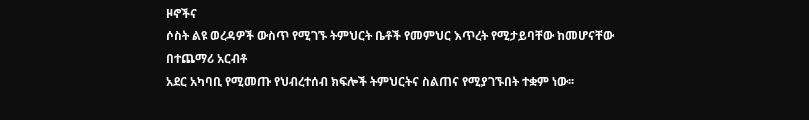ዞኖችና
ሶስት ልዩ ወረዳዎች ውስጥ የሚገኙ ትምህርት ቤቶች የመምህር እጥረት የሚታይባቸው ከመሆናቸው በተጨማሪ አርብቶ
አደር አካባቢ የሚመጡ የህብረተሰብ ክፍሎች ትምህርትና ስልጠና የሚያገኙበት ተቋም ነው፡፡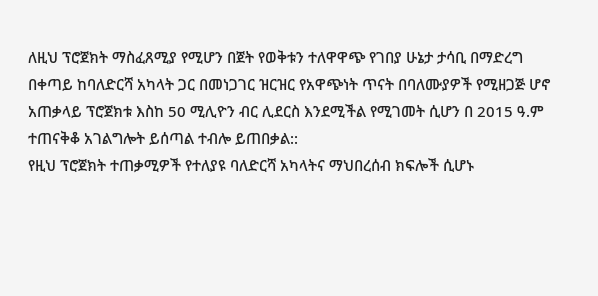ለዚህ ፕሮጀክት ማስፈጸሚያ የሚሆን በጀት የወቅቱን ተለዋዋጭ የገበያ ሁኔታ ታሳቢ በማድረግ
በቀጣይ ከባለድርሻ አካላት ጋር በመነጋገር ዝርዝር የአዋጭነት ጥናት በባለሙያዎች የሚዘጋጅ ሆኖ
አጠቃላይ ፕሮጀክቱ እስከ 50 ሚሊዮን ብር ሊደርስ እንደሚችል የሚገመት ሲሆን በ 2015 ዓ.ም
ተጠናቅቆ አገልግሎት ይሰጣል ተብሎ ይጠበቃል::
የዚህ ፕሮጀክት ተጠቃሚዎች የተለያዩ ባለድርሻ አካላትና ማህበረሰብ ክፍሎች ሲሆኑ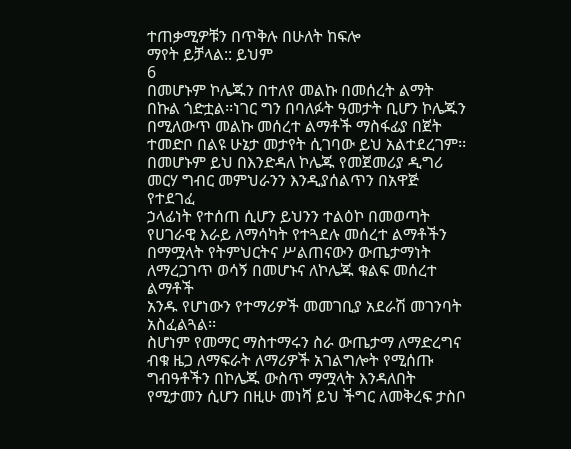ተጠቃሚዎቹን በጥቅሉ በሁለት ከፍሎ
ማየት ይቻላል:: ይህም
6
በመሆኑም ኮሌጁን በተለየ መልኩ በመሰረት ልማት በኩል ጎድቷል፡፡ነገር ግን በባለፉት ዓመታት ቢሆን ኮሌጁን
በሚለውጥ መልኩ መሰረተ ልማቶች ማስፋፊያ በጀት ተመድቦ በልዩ ሁኔታ መታየት ሲገባው ይህ አልተደረገም፡፡
በመሆኑም ይህ በእንድዳለ ኮሌጁ የመጀመሪያ ዲግሪ መርሃ ግብር መምህራንን እንዲያሰልጥን በአዋጅ የተደገፈ
ኃላፊነት የተሰጠ ሲሆን ይህንን ተልዕኮ በመወጣት የሀገራዊ እራይ ለማሳካት የተጓደሉ መሰረተ ልማቶችን
በማሟላት የትምህርትና ሥልጠናውን ውጤታማነት ለማረጋገጥ ወሳኝ በመሆኑና ለኮሌጁ ቁልፍ መሰረተ ልማቶች
አንዱ የሆነውን የተማሪዎች መመገቢያ አደራሽ መገንባት አስፈልጓል፡፡
ስሆነም የመማር ማስተማሩን ስራ ውጤታማ ለማድረግና ብቁ ዜጋ ለማፍራት ለማሪዎች አገልግሎት የሚሰጡ
ግብዓቶችን በኮሌጁ ውስጥ ማሟላት እንዳለበት የሚታመን ሲሆን በዚሁ መነሻ ይህ ችግር ለመቅረፍ ታስቦ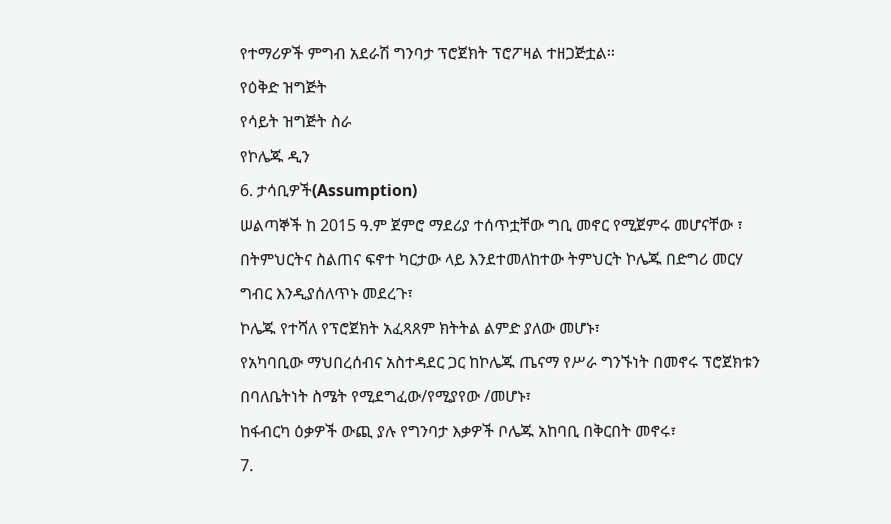የተማሪዎች ምግብ አደራሽ ግንባታ ፕሮጀክት ፕሮፖዛል ተዘጋጅቷል፡፡
የዕቅድ ዝግጅት
የሳይት ዝግጅት ስራ
የኮሌጁ ዲን
6. ታሳቢዎች(Assumption)
ሠልጣኞች ከ 2015 ዓ.ም ጀምሮ ማደሪያ ተሰጥቷቸው ግቢ መኖር የሚጀምሩ መሆናቸው ፣
በትምህርትና ስልጠና ፍኖተ ካርታው ላይ እንደተመለከተው ትምህርት ኮሌጁ በድግሪ መርሃ
ግብር እንዲያሰለጥኑ መደረጉ፣
ኮሌጁ የተሻለ የፕሮጀክት አፈጻጸም ክትትል ልምድ ያለው መሆኑ፣
የአካባቢው ማህበረሰብና አስተዳደር ጋር ከኮሌጁ ጤናማ የሥራ ግንኙነት በመኖሩ ፕሮጀክቱን
በባለቤትነት ስሜት የሚደግፈው/የሚያየው /መሆኑ፣
ከፋብርካ ዕቃዎች ውጪ ያሉ የግንባታ እቃዎች ቦሌጁ አከባቢ በቅርበት መኖሩ፣
7.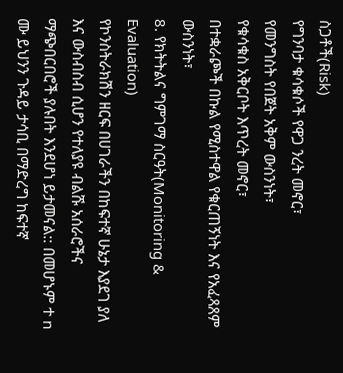ስጋቶች(Risk)
የግንባታ ቁሳቁሶች የዋጋ ንረት መኖር፣
የመንግስት የበጀት አቅም ውስንነት፣
የቁሳቁስ አቅርቦት እጥረት መኖር፣
በተቋራጮች በኩል የሚስተዋል የቁርጠኝነት እና የአፈጻጸም ውስንነት፣
8. የክትትልና ግምገማ ስርዓት(Monitoring & Evaluation)
የኮንስትራክሽን ዘርፍ በሀገራችን በከፍተኛ ሁኔታ እያደገ ያለ እና ውስብስብ ሲሆን የተለያዩ ብልሹ አሰራሮችና
ማጭበርበሮች ያሉበት እንደሆነ ይታመናል:: በመሆኑም ተ n ሙ ይህንን ጉዳይ ታሳቢ በማድረግ ከፍተኛ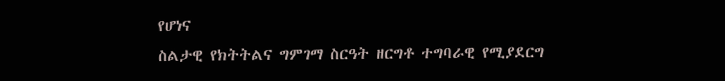የሆነና
ስልታዊ የክትትልና ግምገማ ስርዓት ዘርግቶ ተግባራዊ የሚያደርግ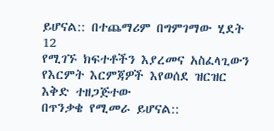ይሆናል:: በተጨማሪም በግምገማው ሂደት
12
የሚገኙ ክፍተቶችን እያረመና አስፈላጊውን የእርምት እርምጃዎች እየወሰደ ዝርዝር እቅድ ተዘጋጅተው
በጥንቃቄ የሚመራ ይሆናል::